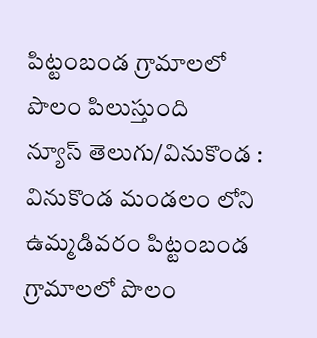పిట్టంబండ గ్రామాలలో పొలం పిలుస్తుంది
న్యూస్ తెలుగు/వినుకొండ : వినుకొండ మండలం లోని ఉమ్మడివరం పిట్టంబండ గ్రామాలలో పొలం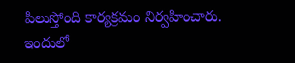పిలుస్తోంది కార్యక్రమం నిర్వహించారు. ఇందులో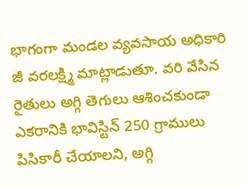భాగంగా మండల వ్యవసాయ అధికారి జీ వరలక్ష్మి మాట్లాడుతూ. వరి వేసిన రైతులు అగ్గి తెగులు ఆశించకుండా ఎకరానికి భావిస్టిన్ 250 గ్రాములు పిసికారీ చేయాలని, అగ్గి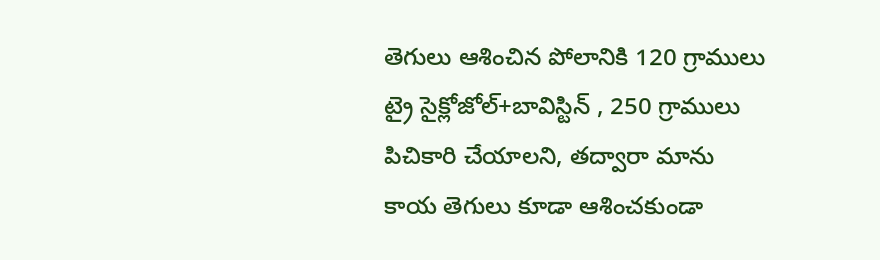తెగులు ఆశించిన పోలానికి 120 గ్రాములు ట్రై సైక్లోజోల్+బావిస్టిన్ , 250 గ్రాములు పిచికారి చేయాలని, తద్వారా మాను కాయ తెగులు కూడా ఆశించకుండా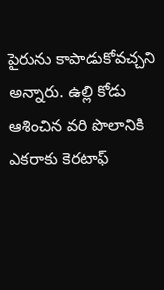పైరును కాపాడుకోవచ్చని అన్నారు. ఉల్లి కోడు ఆశించిన వరి పొలానికి ఎకరాకు కెరటాఫ్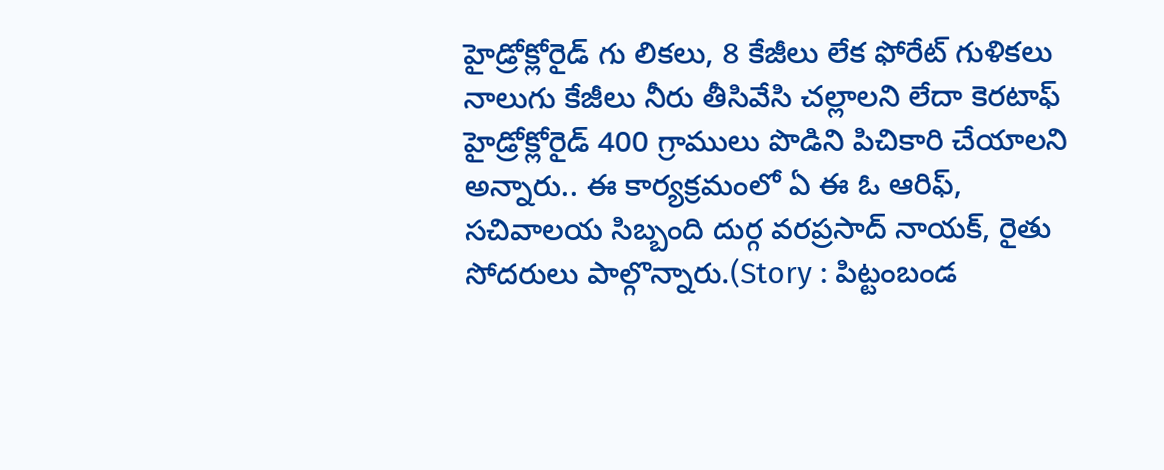హైడ్రోక్లోరైడ్ గు లికలు, 8 కేజీలు లేక ఫోరేట్ గుళికలు నాలుగు కేజీలు నీరు తీసివేసి చల్లాలని లేదా కెరటాఫ్ హైడ్రోక్లోరైడ్ 400 గ్రాములు పొడిని పిచికారి చేయాలని అన్నారు.. ఈ కార్యక్రమంలో ఏ ఈ ఓ ఆరిఫ్, సచివాలయ సిబ్బంది దుర్గ వరప్రసాద్ నాయక్, రైతు సోదరులు పాల్గొన్నారు.(Story : పిట్టంబండ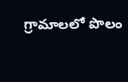గ్రామాలలో పొలం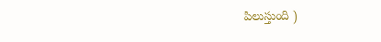పిలుస్తుంది )